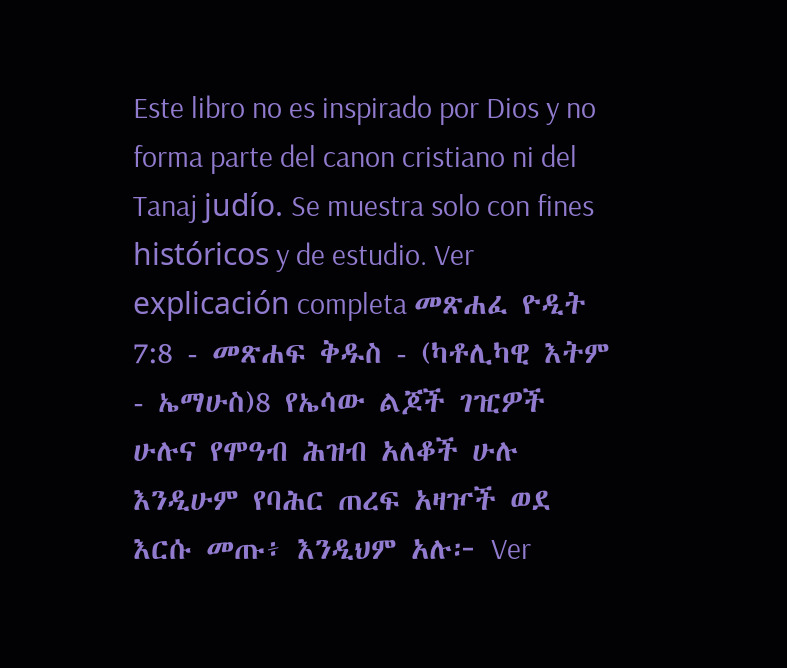Este libro no es inspirado por Dios y no forma parte del canon cristiano ni del Tanaj judío. Se muestra solo con fines históricos y de estudio. Ver explicación completa መጽሐፈ ዮዲት 7:8 - መጽሐፍ ቅዱስ - (ካቶሊካዊ እትም - ኤማሁስ)8 የኤሳው ልጆች ገዢዎች ሁሉና የሞዓብ ሕዝብ አለቆች ሁሉ እንዲሁም የባሕር ጠረፍ አዛዦች ወደ እርሱ መጡ፥ እንዲህም አሉ፦ Ver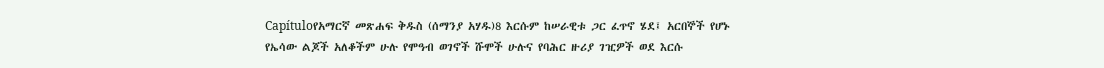Capítuloየአማርኛ መጽሐፍ ቅዱስ (ሰማንያ አሃዱ)8 እርሱም ከሠራዊቱ ጋር ፈጥኖ ሄደ፤ አርበኞች የሆኑ የኤሳው ልጆች አለቆችም ሁሉ የሞዓብ ወገኖች ሹሞች ሁሉና የባሕር ዙሪያ ገዢዎች ወደ እርሱ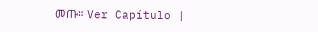መጡ። Ver Capítulo |